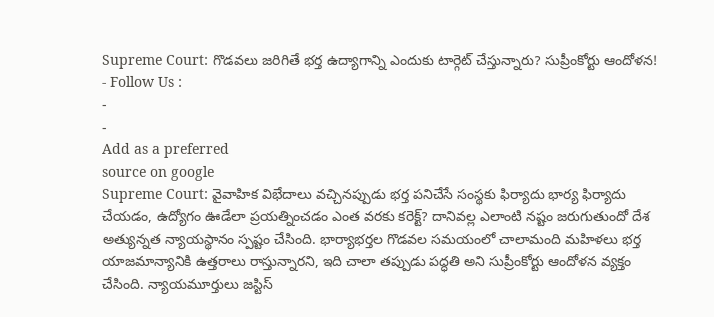Supreme Court: గొడవలు జరిగితే భర్త ఉద్యాగాన్ని ఎందుకు టార్గెట్ చేస్తున్నారు? సుప్రీంకోర్టు ఆందోళన!
- Follow Us :
-
-
Add as a preferred
source on google
Supreme Court: వైవాహిక విభేదాలు వచ్చినప్పుడు భర్త పనిచేసే సంస్థకు ఫిర్యాదు భార్య ఫిర్యాదు చేయడం, ఉద్యోగం ఊడేలా ప్రయత్నించడం ఎంత వరకు కరెక్ట్? దానివల్ల ఎలాంటి నష్టం జరుగుతుందో దేశ అత్యున్నత న్యాయస్థానం స్పష్టం చేసింది. భార్యాభర్తల గొడవల సమయంలో చాలామంది మహిళలు భర్త యాజమాన్యానికి ఉత్తరాలు రాస్తున్నారని, ఇది చాలా తప్పుడు పద్ధతి అని సుప్రీంకోర్టు ఆందోళన వ్యక్తం చేసింది. న్యాయమూర్తులు జస్టిస్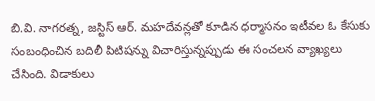బి.వి. నాగరత్న, జస్టిస్ ఆర్. మహదేవన్లతో కూడిన ధర్మాసనం ఇటీవల ఓ కేసుకు సంబంధించిన బదిలీ పిటిషన్ను విచారిస్తున్నప్పుడు ఈ సంచలన వ్యాఖ్యలు చేసింది. విడాకులు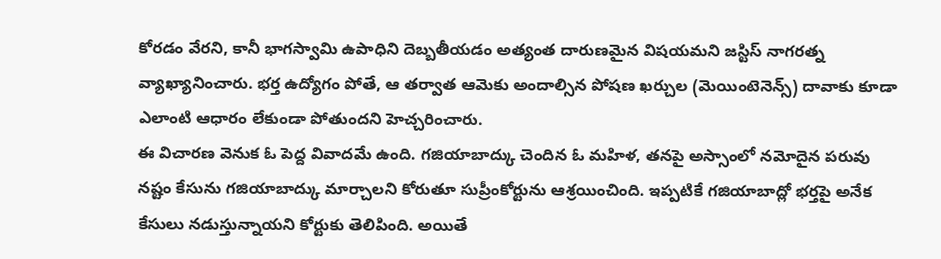కోరడం వేరని, కానీ భాగస్వామి ఉపాధిని దెబ్బతీయడం అత్యంత దారుణమైన విషయమని జస్టిస్ నాగరత్న వ్యాఖ్యానించారు. భర్త ఉద్యోగం పోతే, ఆ తర్వాత ఆమెకు అందాల్సిన పోషణ ఖర్చుల (మెయింటెనెన్స్) దావాకు కూడా ఎలాంటి ఆధారం లేకుండా పోతుందని హెచ్చరించారు.
ఈ విచారణ వెనుక ఓ పెద్ద వివాదమే ఉంది. గజియాబాద్కు చెందిన ఓ మహిళ, తనపై అస్సాంలో నమోదైన పరువు నష్టం కేసును గజియాబాద్కు మార్చాలని కోరుతూ సుప్రీంకోర్టును ఆశ్రయించింది. ఇప్పటికే గజియాబాద్లో భర్తపై అనేక కేసులు నడుస్తున్నాయని కోర్టుకు తెలిపింది. అయితే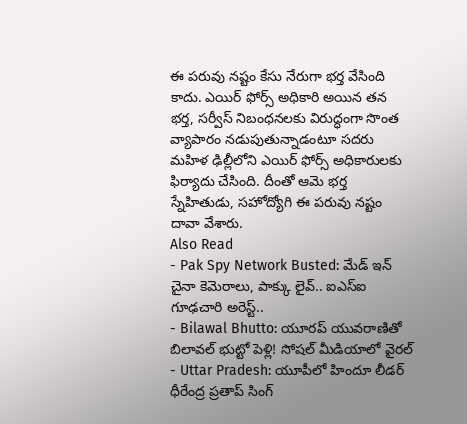ఈ పరువు నష్టం కేసు నేరుగా భర్త వేసింది కాదు. ఎయిర్ ఫోర్స్ అధికారి అయిన తన భర్త, సర్వీస్ నిబంధనలకు విరుద్ధంగా సొంత వ్యాపారం నడుపుతున్నాడంటూ సదరు మహిళ ఢిల్లీలోని ఎయిర్ ఫోర్స్ అధికారులకు ఫిర్యాదు చేసింది. దీంతో ఆమె భర్త స్నేహితుడు, సహోద్యోగి ఈ పరువు నష్టం దావా వేశారు.
Also Read
- Pak Spy Network Busted: మేడ్ ఇన్ చైనా కెమెరాలు, పాక్కు లైవ్.. ఐఎస్ఐ గూఢచారి అరెస్ట్..
- Bilawal Bhutto: యూరప్ యువరాణితో బిలావల్ భుట్టో పెళ్లి! సోషల్ మీడియాలో వైరల్
- Uttar Pradesh: యూపీలో హిందూ లీడర్ ధీరేంద్ర ప్రతాప్ సింగ్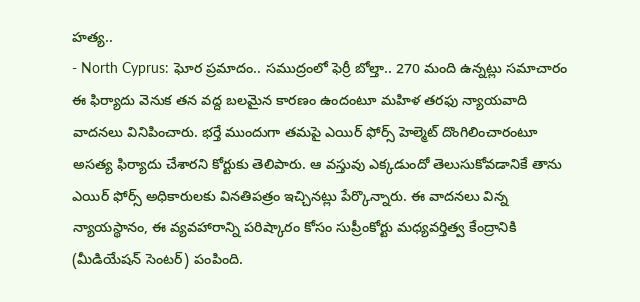హత్య..
- North Cyprus: ఘోర ప్రమాదం.. సముద్రంలో ఫెర్రీ బోల్తా.. 270 మంది ఉన్నట్లు సమాచారం
ఈ ఫిర్యాదు వెనుక తన వద్ద బలమైన కారణం ఉందంటూ మహిళ తరఫు న్యాయవాది వాదనలు వినిపించారు. భర్తే ముందుగా తమపై ఎయిర్ ఫోర్స్ హెల్మెట్ దొంగిలించారంటూ అసత్య ఫిర్యాదు చేశారని కోర్టుకు తెలిపారు. ఆ వస్తువు ఎక్కడుందో తెలుసుకోవడానికే తాను ఎయిర్ ఫోర్స్ అధికారులకు వినతిపత్రం ఇచ్చినట్లు పేర్కొన్నారు. ఈ వాదనలు విన్న న్యాయస్థానం, ఈ వ్యవహారాన్ని పరిష్కారం కోసం సుప్రీంకోర్టు మధ్యవర్తిత్వ కేంద్రానికి (మీడియేషన్ సెంటర్) పంపింది.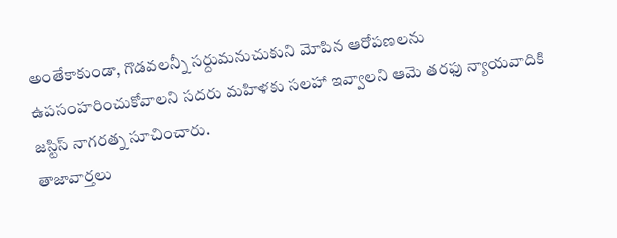అంతేకాకుండా, గొడవలన్నీ సర్దుమనుచుకుని మోపిన ఆరోపణలను ఉపసంహరించుకోవాలని సదరు మహిళకు సలహా ఇవ్వాలని ఆమె తరఫు న్యాయవాదికి జస్టిస్ నాగరత్న సూచించారు.
తాజావార్తలు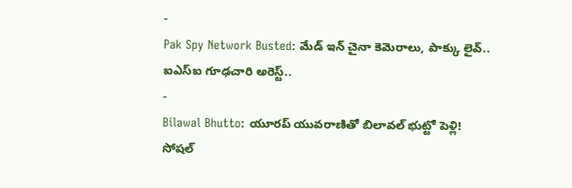-
Pak Spy Network Busted: మేడ్ ఇన్ చైనా కెమెరాలు, పాక్కు లైవ్.. ఐఎస్ఐ గూఢచారి అరెస్ట్..
-
Bilawal Bhutto: యూరప్ యువరాణితో బిలావల్ భుట్టో పెళ్లి! సోషల్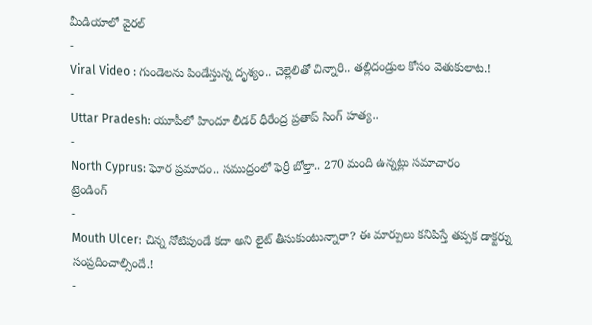మీడియాలో వైరల్
-
Viral Video : గుండెలను పిండేస్తున్న దృశ్యం.. చెల్లెలితో చిన్నారి.. తల్లిదండ్రుల కోసం వెతుకులాట.!
-
Uttar Pradesh: యూపీలో హిందూ లీడర్ ధీరేంద్ర ప్రతాప్ సింగ్ హత్య..
-
North Cyprus: ఘోర ప్రమాదం.. సముద్రంలో ఫెర్రీ బోల్తా.. 270 మంది ఉన్నట్లు సమాచారం
ట్రెండింగ్
-
Mouth Ulcer: చిన్న నోటిపుండే కదా అని లైట్ తీసుకుంటున్నారా? ఈ మార్పులు కనిపిస్తే తప్పక డాక్టర్ను సంప్రదించాల్సిందే.!
-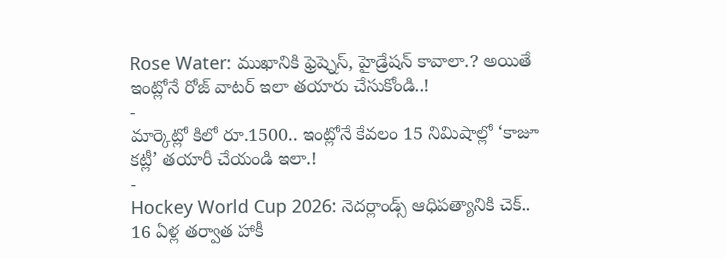Rose Water: ముఖానికి ఫ్రెష్నెస్, హైడ్రేషన్ కావాలా.? అయితే ఇంట్లోనే రోజ్ వాటర్ ఇలా తయారు చేసుకోండి..!
-
మార్కెట్లో కిలో రూ.1500.. ఇంట్లోనే కేవలం 15 నిమిషాల్లో ‘కాజూ కట్లీ’ తయారీ చేయండి ఇలా.!
-
Hockey World Cup 2026: నెదర్లాండ్స్ ఆధిపత్యానికి చెక్.. 16 ఏళ్ల తర్వాత హాకీ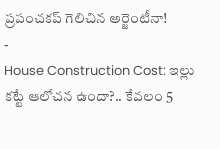ప్రపంచకప్ గెలిచిన అర్జెంటీనా!
-
House Construction Cost: ఇల్లు కట్టే ఆలోచన ఉందా?.. కేవలం 5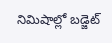నిమిషాల్లో బడ్జెట్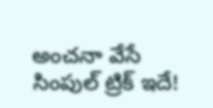అంచనా వేసే సింపుల్ ట్రిక్ ఇదే!